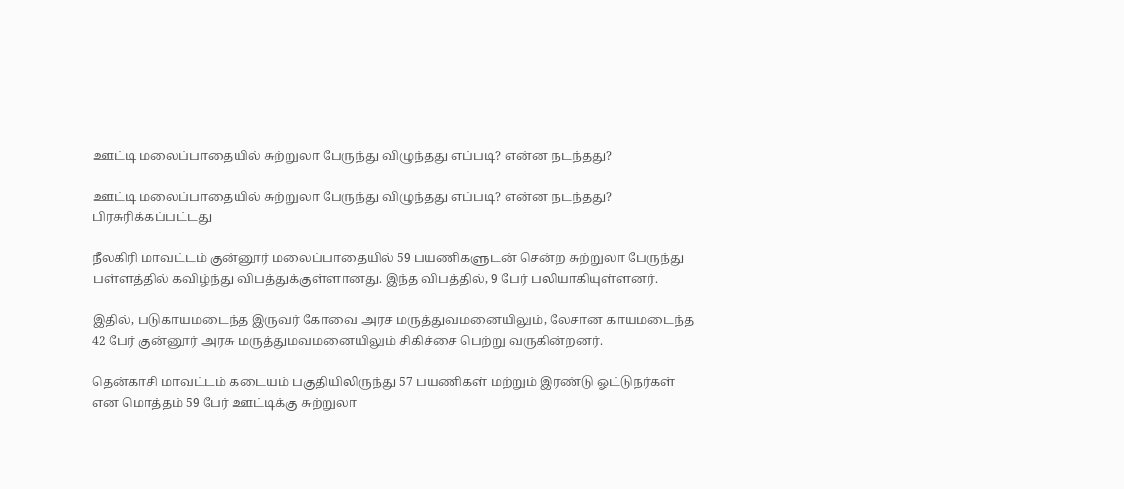ஊட்டி மலைப்பாதையில் சுற்றுலா பேருந்து விழுந்தது எப்படி? என்ன நடந்தது?

ஊட்டி மலைப்பாதையில் சுற்றுலா பேருந்து விழுந்தது எப்படி? என்ன நடந்தது?
பிரசுரிக்கப்பட்டது

நீலகிரி மாவட்டம் குன்னூர் மலைப்பாதையில் 59 பயணிகளுடன் சென்ற சுற்றுலா பேருந்து பள்ளத்தில் கவிழ்ந்து விபத்துக்குள்ளானது. இந்த விபத்தில், 9 பேர் பலியாகியுள்ளனர்.

இதில், படுகாயமடைந்த இருவர் கோவை அரச மருத்துவமனையிலும், லேசான காயமடைந்த 42 பேர் குன்னூர் அரசு மருத்துமவமனையிலும் சிகிச்சை பெற்று வருகின்றனர்.

தென்காசி மாவட்டம் கடையம் பகுதியிலிருந்து 57 பயணிகள் மற்றும் இரண்டு ஓட்டுநர்கள் என மொத்தம் 59 பேர் ஊட்டிக்கு சுற்றுலா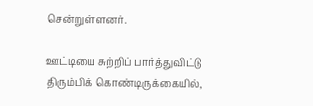சென்றுள்ளனர்.

ஊட்டியை சுற்றிப் பார்த்துவிட்டு திரும்பிக் கொண்டிருக்கையில்,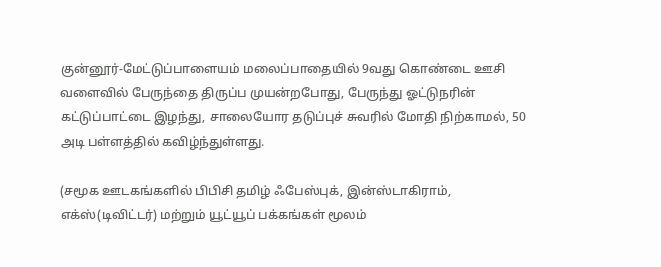குன்னூர்-மேட்டுப்பாளையம் மலைப்பாதையில் 9வது கொண்டை ஊசி வளைவில் பேருந்தை திருப்ப முயன்றபோது, பேருந்து ஓட்டுநரின் கட்டுப்பாட்டை இழந்து, சாலையோர தடுப்புச் சுவரில் மோதி நிற்காமல், 50 அடி பள்ளத்தில் கவிழ்ந்துள்ளது.

(சமூக ஊடகங்களில் பிபிசி தமிழ் ஃபேஸ்புக், இன்ஸ்டாகிராம், எக்ஸ்(டிவிட்டர்) மற்றும் யூட்யூப் பக்கங்கள் மூலம்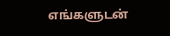எங்களுடன்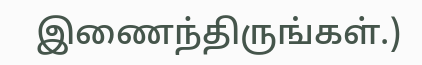இணைந்திருங்கள்.)